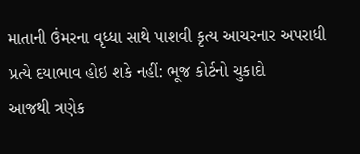માતાની ઉંમરના વૃધ્ધા સાથે પાશવી કૃત્ય આચરનાર અપરાધી પ્રત્યે દયાભાવ હોઇ શકે નહીં: ભૂજ કોર્ટનો ચુકાદો
આજથી ત્રણેક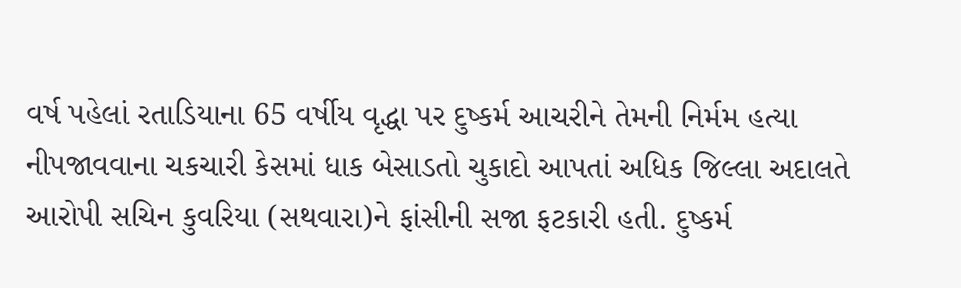વર્ષ પહેલાં રતાડિયાના 65 વર્ષીય વૃદ્ધા પર દુષ્કર્મ આચરીને તેમની નિર્મમ હત્યા નીપજાવવાના ચકચારી કેસમાં ધાક બેસાડતો ચુકાદો આપતાં અધિક જિલ્લા અદાલતે આરોપી સચિન કુવરિયા (સથવારા)ને ફાંસીની સજા ફટકારી હતી. દુષ્કર્મ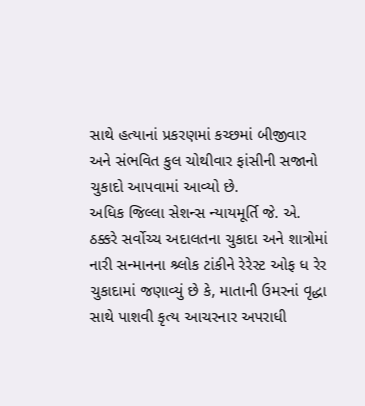સાથે હત્યાનાં પ્રકરણમાં કચ્છમાં બીજીવાર અને સંભવિત કુલ ચોથીવાર ફાંસીની સજાનો ચુકાદો આપવામાં આવ્યો છે.
અધિક જિલ્લા સેશન્સ ન્યાયમૂર્તિ જે. એ. ઠક્કરે સર્વોચ્ચ અદાલતના ચુકાદા અને શાત્રોમાં નારી સન્માનના શ્ર્લોક ટાંકીને રેરેસ્ટ ઓફ ધ રેર ચુકાદામાં જણાવ્યું છે કે, માતાની ઉમરનાં વૃદ્ધા સાથે પાશવી કૃત્ય આચરનાર અપરાધી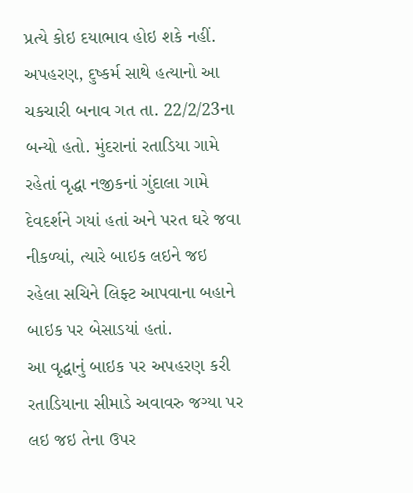પ્રત્યે કોઇ દયાભાવ હોઇ શકે નહીં. અપહરણ, દુષ્કર્મ સાથે હત્યાનો આ ચકચારી બનાવ ગત તા. 22/2/23ના બન્યો હતો. મુંદરાનાં રતાડિયા ગામે રહેતાં વૃદ્ધા નજીકનાં ગુંદાલા ગામે દેવદર્શને ગયાં હતાં અને પરત ઘરે જવા નીકળ્યાં, ત્યારે બાઇક લઇને જઇ રહેલા સચિને લિફ્ટ આપવાના બહાને બાઇક પર બેસાડયાં હતાં.
આ વૃદ્ધાનું બાઇક પર અપહરણ કરી રતાડિયાના સીમાડે અવાવરુ જગ્યા પર લઇ જઇ તેના ઉપર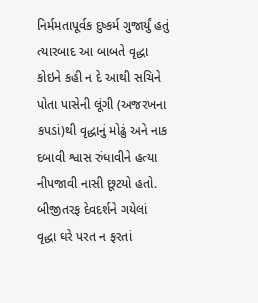નિર્મમતાપૂર્વક દુષ્કર્મ ગુજાર્યું હતું ત્યારબાદ આ બાબતે વૃદ્ધા કોઇને કહી ન દે આથી સચિને પોતા પાસેની લૂંગી (અજરખના કપડાં)થી વૃદ્ધાનું મોઢું અને નાક દબાવી શ્વાસ રુંધાવીને હત્યા નીપજાવી નાસી છૂટયો હતો. બીજીતરફ દેવદર્શને ગયેલાં વૃદ્ધા ઘરે પરત ન ફરતાં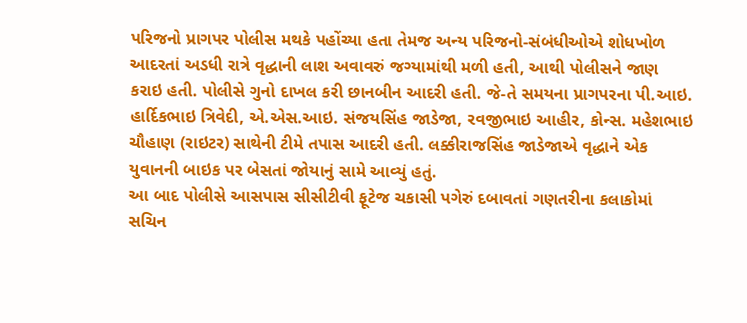પરિજનો પ્રાગપર પોલીસ મથકે પહોંચ્યા હતા તેમજ અન્ય પરિજનો-સંબંધીઓએ શોધખોળ આદરતાં અડધી રાત્રે વૃદ્ધાની લાશ અવાવરું જગ્યામાંથી મળી હતી, આથી પોલીસને જાણ કરાઇ હતી. પોલીસે ગુનો દાખલ કરી છાનબીન આદરી હતી. જે-તે સમયના પ્રાગપરના પી.આઇ. હાર્દિકભાઇ ત્રિવેદી, એ.એસ.આઇ. સંજયસિંહ જાડેજા, રવજીભાઇ આહીર, કોન્સ. મહેશભાઇ ચૌહાણ (રાઇટર) સાથેની ટીમે તપાસ આદરી હતી. લક્કીરાજસિંહ જાડેજાએ વૃદ્ધાને એક યુવાનની બાઇક પર બેસતાં જોયાનું સામે આવ્યું હતું.
આ બાદ પોલીસે આસપાસ સીસીટીવી ફૂટેજ ચકાસી પગેરું દબાવતાં ગણતરીના કલાકોમાં સચિન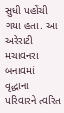સુધી પહોંચી ગયા હતા. આ અરેરાટી મચાવનરા બનાવમાં વૃદ્ધાના પરિવારને ત્વરિત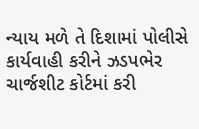ન્યાય મળે તે દિશામાં પોલીસે કાર્યવાહી કરીને ઝડપભેર ચાર્જશીટ કોર્ટમાં કરી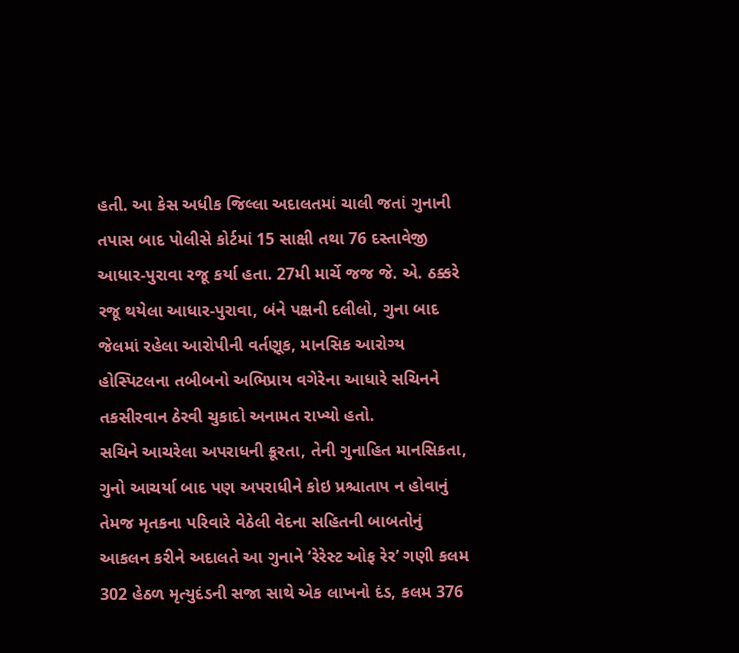હતી. આ કેસ અધીક જિલ્લા અદાલતમાં ચાલી જતાં ગુનાની તપાસ બાદ પોલીસે કોર્ટમાં 15 સાક્ષી તથા 76 દસ્તાવેજી આધાર-પુરાવા રજૂ કર્યા હતા. 27મી માર્ચે જજ જે. એ. ઠક્કરે રજૂ થયેલા આધાર-પુરાવા, બંને પક્ષની દલીલો, ગુના બાદ જેલમાં રહેલા આરોપીની વર્તણૂક, માનસિક આરોગ્ય હોસ્પિટલના તબીબનો અભિપ્રાય વગેરેના આધારે સચિનને તકસીરવાન ઠેરવી ચુકાદો અનામત રાખ્યો હતો.
સચિને આચરેલા અપરાધની ક્રૂરતા, તેની ગુનાહિત માનસિકતા, ગુનો આચર્યા બાદ પણ અપરાધીને કોઇ પ્રશ્ચાતાપ ન હોવાનું તેમજ મૃતકના પરિવારે વેઠેલી વેદના સહિતની બાબતોનું આકલન કરીને અદાલતે આ ગુનાને ‘રેરેસ્ટ ઓફ રેર’ ગણી કલમ 302 હેઠળ મૃત્યુદંડની સજા સાથે એક લાખનો દંડ, કલમ 376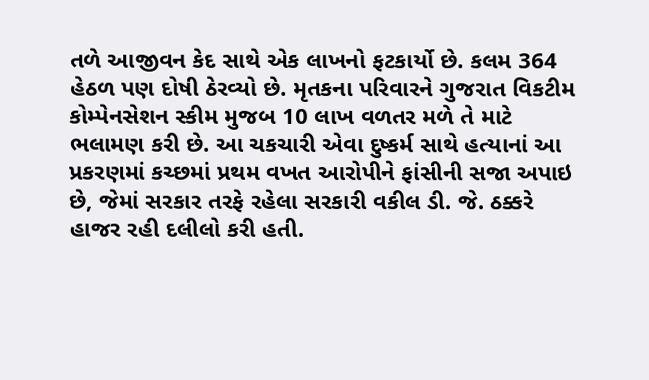તળે આજીવન કેદ સાથે એક લાખનો ફટકાર્યો છે. કલમ 364 હેઠળ પણ દોષી ઠેરવ્યો છે. મૃતકના પરિવારને ગુજરાત વિકટીમ કોમ્પેનસેશન સ્કીમ મુજબ 10 લાખ વળતર મળે તે માટે ભલામણ કરી છે. આ ચકચારી એવા દુષ્કર્મ સાથે હત્યાનાં આ પ્રકરણમાં કચ્છમાં પ્રથમ વખત આરોપીને ફાંસીની સજા અપાઇ છે, જેમાં સરકાર તરફે રહેલા સરકારી વકીલ ડી. જે. ઠક્કરે હાજર રહી દલીલો કરી હતી.